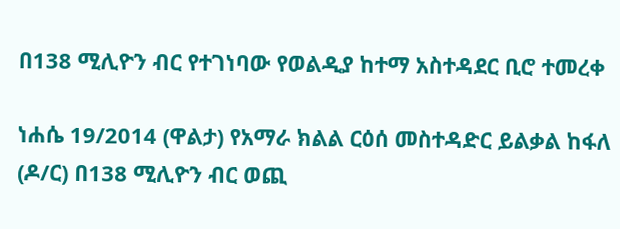በ138 ሚሊዮን ብር የተገነባው የወልዲያ ከተማ አስተዳደር ቢሮ ተመረቀ

ነሐሴ 19/2014 (ዋልታ) የአማራ ክልል ርዕሰ መስተዳድር ይልቃል ከፋለ (ዶ/ር) በ138 ሚሊዮን ብር ወጪ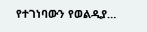የተገነባውን የወልዲያ…